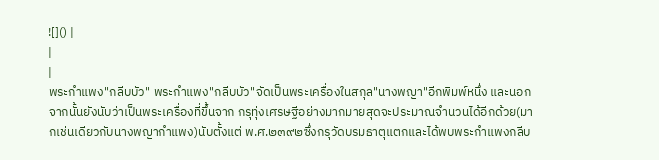![]() |
|
|
พระกำแพง"กลีบบัว" พระกำแพง"กลีบบัว"จัดเป็นพระเครื่องในสกุล"นางพญา"อีกพิมพ์หนึ่ง และนอกจากนั้นยังนับว่าเป็นพระเครื่องที่ขึ้นจาก กรุทุ่งเศรษฐีอย่างมากมายสุดจะประมาณจำนวนได้อีกด้วย(มากเช่นเดียวกับนางพญากำแพง)นับตั้งแต่ พ.ศ.๒๓๙๒ซึ่งกรุวัดบรมธาตุแตกและได้พบพระกำแพงกลีบ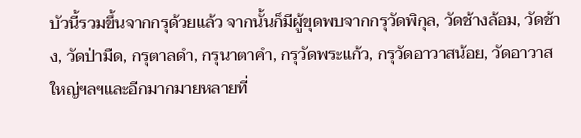บัวนี้รวมขึ้นจากกรุด้วยแล้ว จากนั้นก็มีผู้ขุดพบจากกรุวัดพิกุล, วัดช้างล้อม, วัดช้าง, วัดป่ามืด, กรุตาลดำ, กรุนาตาคำ, กรุวัดพระแก้ว, กรุวัดอาวาสน้อย, วัดอาวาสใหญ่ฯลฯและอีกมากมายหลายที่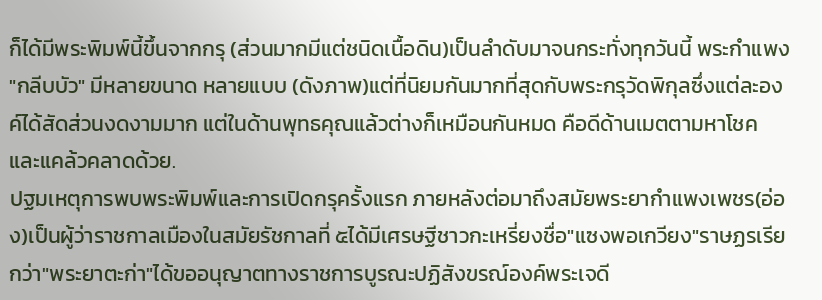ก็ได้มีพระพิมพ์นี้ขึ้นจากกรุ (ส่วนมากมีแต่ชนิดเนื้อดิน)เป็นลำดับมาจนกระทั่งทุกวันนี้ พระกำแพง "กลีบบัว" มีหลายขนาด หลายแบบ (ดังภาพ)แต่ที่นิยมกันมากที่สุดกับพระกรุวัดพิกุลซึ่งแต่ละองค์ได้สัดส่วนงดงามมาก แต่ในด้านพุทธคุณแล้วต่างก็เหมือนกันหมด คือดีด้านเมตตามหาโชค และแคล้วคลาดด้วย.
ปฐมเหตุการพบพระพิมพ์และการเปิดกรุครั้งแรก ภายหลังต่อมาถึงสมัยพระยากำแพงเพชร(อ่อง)เป็นผู้ว่าราชกาลเมืองในสมัยรัชกาลที่ ๕ได้มีเศรษฐีชาวกะเหรี่ยงชื่อ"แซงพอเกวียง"ราษฏรเรียกว่า"พระยาตะก่า"ได้ขออนุญาตทางราชการบูรณะปฏิสังขรณ์องค์พระเจดี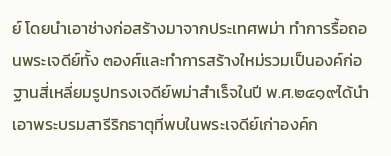ย์ โดยนำเอาช่างก่อสร้างมาจากประเทศพม่า ทำการรื้อถอนพระเจดีย์ทั้ง ๓องศ์และทำการสร้างใหม่รวมเป็นองค์ก่อฐานสี่เหลี่ยมรูปทรงเจดีย์พม่าสำเร็จในปี พ.ศ.๒๔๑๙ได้นำเอาพระบรมสารีริกธาตุที่พบในพระเจดีย์เก่าองค์ก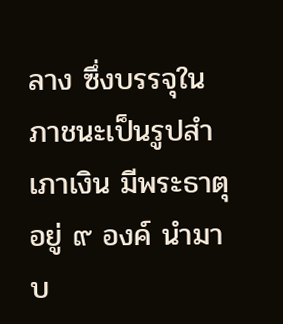ลาง ซึ่งบรรจุในภาชนะเป็นรูปสำเภาเงิน มีพระธาตุอยู่ ๙ องค์ นำมาบ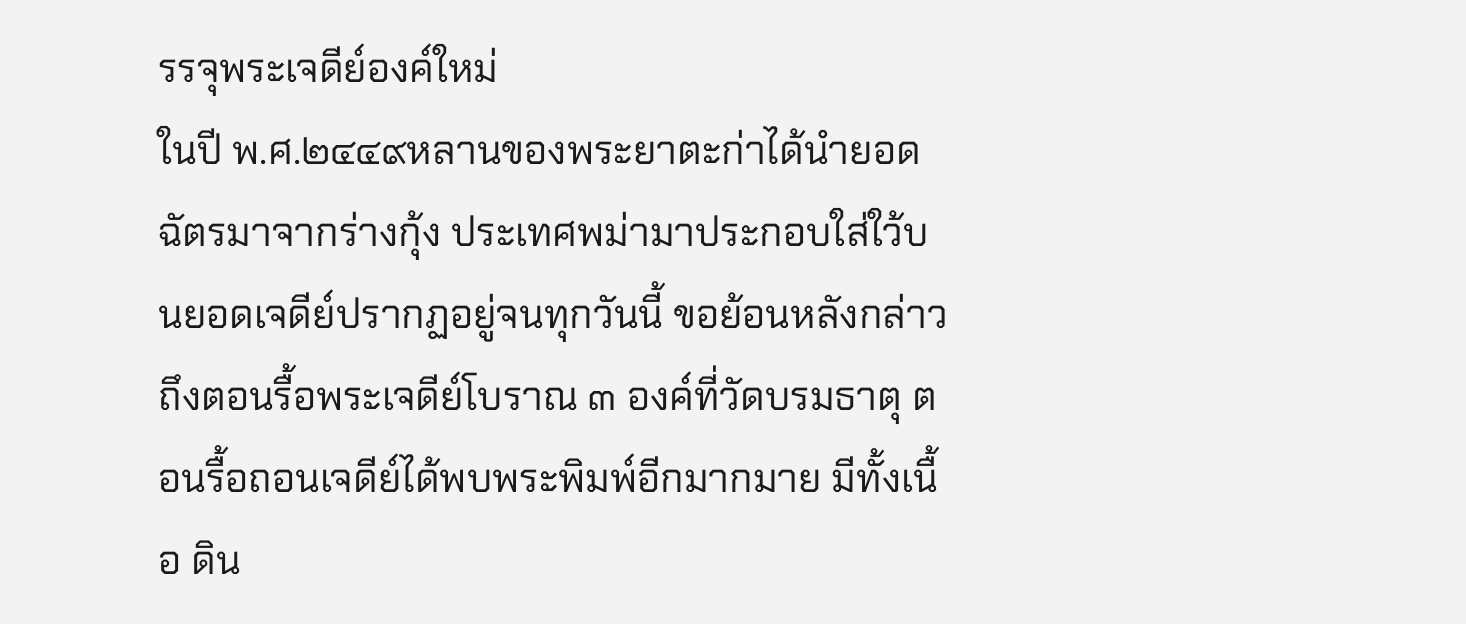รรจุพระเจดีย์องค์ใหม่
ในปี พ.ศ.๒๔๔๙หลานของพระยาตะก่าได้นำยอดฉัตรมาจากร่างกุ้ง ประเทศพม่ามาประกอบใส่ใว้บนยอดเจดีย์ปรากฏอยู่จนทุกวันนี้ ขอย้อนหลังกล่าวถึงตอนรื้อพระเจดีย์โบราณ ๓ องค์ที่วัดบรมธาตุ ตอนรื้อถอนเจดีย์ได้พบพระพิมพ์อีกมากมาย มีทั้งเนื้อ ดิน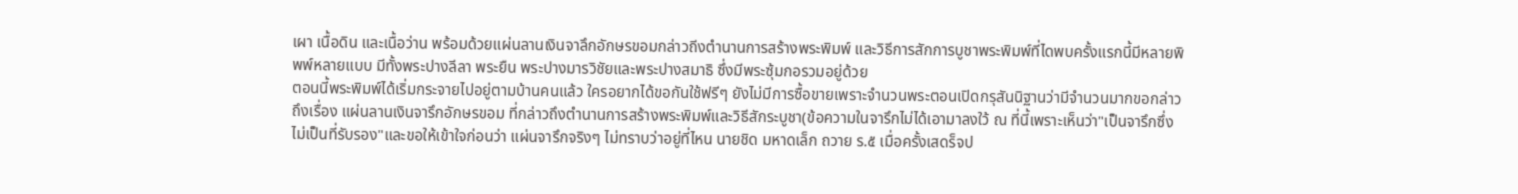เผา เนื้อดิน และเนื้อว่าน พร้อมด้วยแผ่นลานเงินจาลึกอักษรขอมกล่าวถีงตำนานการสร้างพระพิมพ์ และวิธีการสักการบูชาพระพิมพ์ที่ไดพบครั้งแรกนี้มีหลายพิพพ์หลายแบบ มีทั้งพระปางลีลา พระยืน พระปางมารวิชัยและพระปางสมาธิ ซึ่งมีพระซุ้มกอรวมอยู่ด้วย
ตอนนี้พระพิมพ์ได้เริ่มกระจายไปอยู่ตามบ้านคนแล้ว ใครอยากได้ขอกันใช้ฟรีๆ ยังไม่มีการซื้อขายเพราะจำนวนพระตอนเปิดกรุสันนิฐานว่ามีจำนวนมากขอกล่าวถึงเรื่อง แผ่นลานเงินจารึกอักษรขอม ที่กล่าวถึงตำนานการสร้างพระพิมพ์และวิธีสักระบูชา(ข้อความในจารึกไม่ได้เอามาลงใว้ ณ ที่นี้เพราะเห็นว่า"เป็นจารึกซึ่งไม่เป็นที่รับรอง"และขอให้เข้าใจก่อนว่า แผ่นจารึกจริงๆ ไม่ทราบว่าอยู่ที่ไหน นายชิด มหาดเล็ก ถวาย ร.๕ เมื่อครั้งเสดร็จป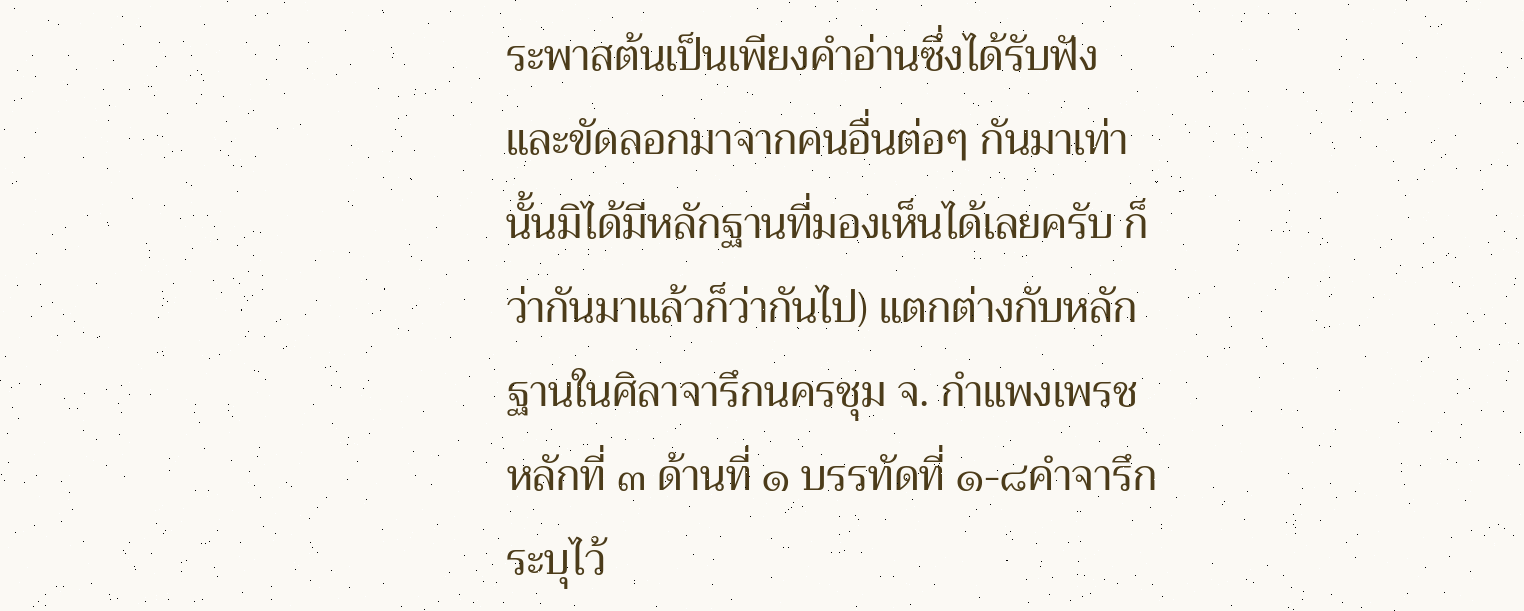ระพาสต้นเป็นเพียงคำอ่านซึ่งได้รับฟัง และขัดลอกมาจากคนอื่นต่อๆ กันมาเท่านั้นมิได้มีหลักฐานที่มองเห็นได้เลยครับ ก็ว่ากันมาแล้วก็ว่ากันไป) แตกต่างกับหลักฐานในศิลาจารึกนครชุม จ. กำแพงเพรช หลักที่ ๓ ด้านที่ ๑ บรรทัดที่ ๑-๘คำจารึกระบุไว้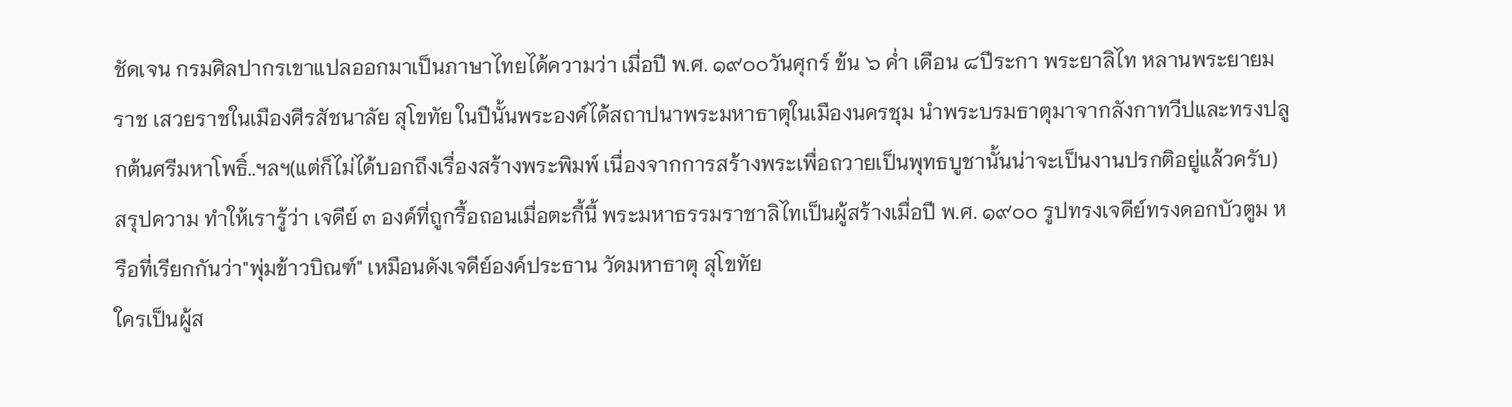ชัดเจน กรมศิลปากรเขาแปลออกมาเป็นภาษาไทยได้ความว่า เมื่อปี พ.ศ. ๑๙๐๐วันศุกร์ ข้น ๖ ค่ำ เดือน ๘ปีระกา พระยาลิไท หลานพระยายมราช เสวยราชในเมืองศีรสัชนาลัย สุโขทัย ในปีนั้นพระองค์ได้สถาปนาพระมหาธาตุในเมืองนครชุม นำพระบรมธาตุมาจากลังกาทวีปและทรงปลูกต้นศรีมหาโพธิ์..ฯลฯ(แต่ก็ไม่ได้บอกถึงเรื่องสร้างพระพิมพ์ เนื่องจากการสร้างพระเพื่อถวายเป็นพุทธบูชานั้นน่าจะเป็นงานปรกติอยู่แล้วครับ) สรุปความ ทำให้เรารู้ว่า เจดีย์ ๓ องค์ที่ถูกรื้อถอนเมื่อตะกี้นี้ พระมหาธรรมราชาลิไทเป็นผู้สร้างเมื่อปี พ.ศ. ๑๙๐๐ รูปทรงเจดีย์ทรงดอกบัวตูม หรือที่เรียกกันว่า"พุ่มข้าวบิณฑ์" เหมือนดังเจดีย์องค์ประธาน วัดมหาธาตุ สุโขทัย
ใครเป็นผู้ส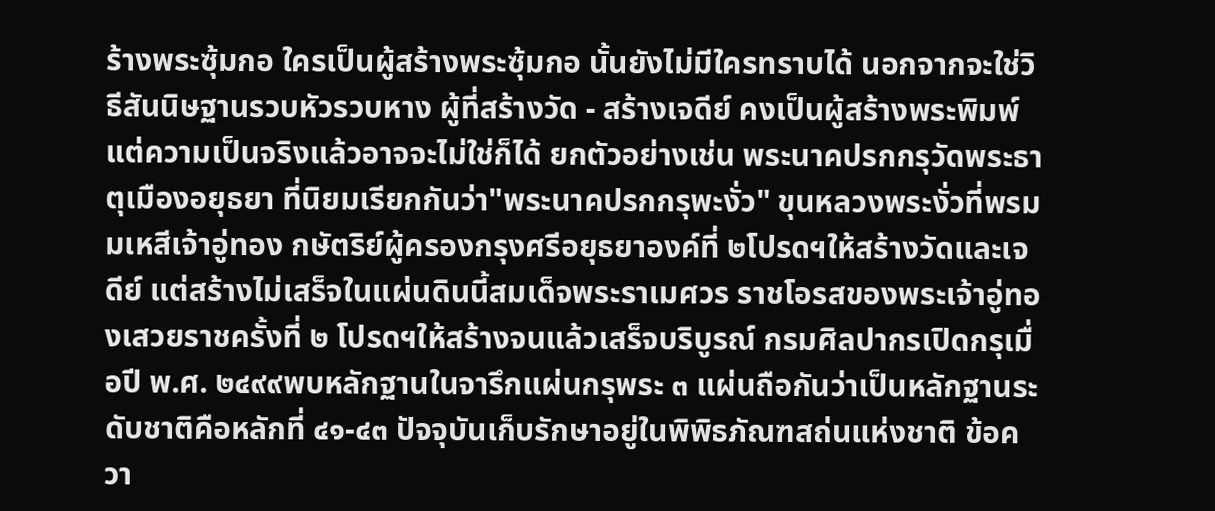ร้างพระซุ้มกอ ใครเป็นผู้สร้างพระซุ้มกอ นั้นยังไม่มีใครทราบได้ นอกจากจะใช่วิธีสันนิษฐานรวบหัวรวบหาง ผู้ที่สร้างวัด - สร้างเจดีย์ คงเป็นผู้สร้างพระพิมพ์ แต่ความเป็นจริงแล้วอาจจะไม่ใช่ก็ได้ ยกตัวอย่างเช่น พระนาคปรกกรุวัดพระธาตุเมืองอยุธยา ที่นิยมเรียกกันว่า"พระนาคปรกกรุพะงั่ว" ขุนหลวงพระงั่วที่พรมมเหสีเจ้าอู่ทอง กษัตริย์ผู้ครองกรุงศรีอยุธยาองค์ที่ ๒โปรดฯให้สร้างวัดและเจดีย์ แต่สร้างไม่เสร็จในแผ่นดินนี้สมเด็จพระราเมศวร ราชโอรสของพระเจ้าอู่ทองเสวยราชครั้งที่ ๒ โปรดฯให้สร้างจนแล้วเสร็จบริบูรณ์ กรมศิลปากรเปิดกรุเมื่อปี พ.ศ. ๒๔๙๙พบหลักฐานในจารึกแผ่นกรุพระ ๓ แผ่นถือกันว่าเป็นหลักฐานระดับชาติคือหลักที่ ๔๑-๔๓ ปัจจุบันเก็บรักษาอยู่ในพิพิธภัณฑสถ่นแห่งชาติ ข้อควา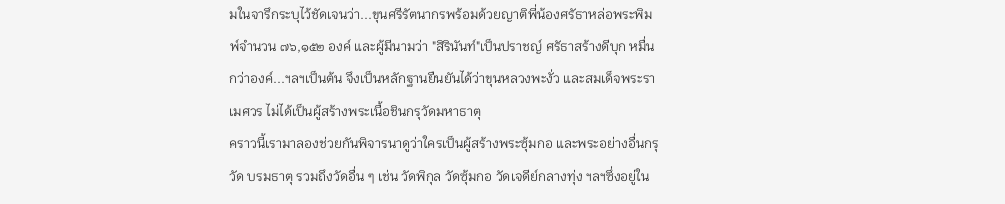มในจารึกระบุไว้ชัดเจนว่า...ขุนศรีรัตนากรพร้อมด้วยญาติพี่น้องศรัธาหล่อพระพิมพ์จำนวน ๗๖,๑๕๒ องค์ และผู้มีนามว่า "สิรินันท์"เป็นปราชญ์ ศรัธาสร้างดีบุก หมื่นกว่าองค์...ฯลฯเป็นต้น จึงเป็นหลักฐานยืนยันได้ว่าขุนหลวงพะงั่ว และสมเด็จพระราเมศวร ไม่ได้เป็นผู้สร้างพระเนื้อชินกรุวัดมหาธาตุ
คราวนี้เรามาลองช่วยกันพิจารนาดูว่าใครเป็นผู้สร้างพระซุ้มกอ และพระอย่างอื่นกรุวัด บรมธาตุ รวมถึงวัดอื่น ๆ เช่น วัดพิกุล วัดซุ้มกอ วัดเจดีย์กลางทุ่ง ฯลฯซึ่งอยู่ใน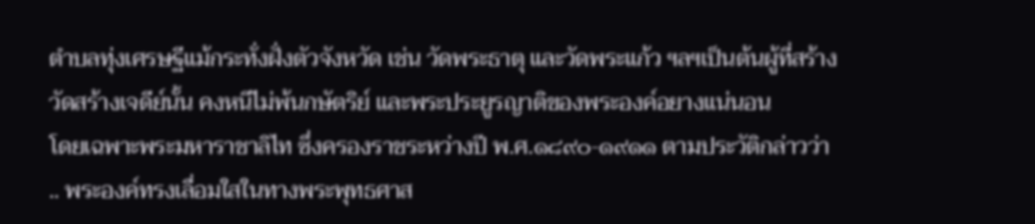ตำบลทุ่งเศรษฐีแม้กระทั่งฝั่งตัวจังหวัด เช่น วัดพระธาตุ และวัดพระแก้ว ฯลฯเป็นต้นผู้ที่สร้างวัดสร้างเจดีย์นั้น คงหนีไม่พ้นกษัตริย์ และพระประยูรญาติของพระองค์อยางแน่นอน
โดยเฉพาะพระมหาราชาลิไท ซึ่งครองราชระหว่างปี พ.ศ.๑๘๙๐-๑๙๑๑ ตามประวัติกล่าวว่า .. พระองค์ทรงเลื่อมใสในทางพระพุทธศาส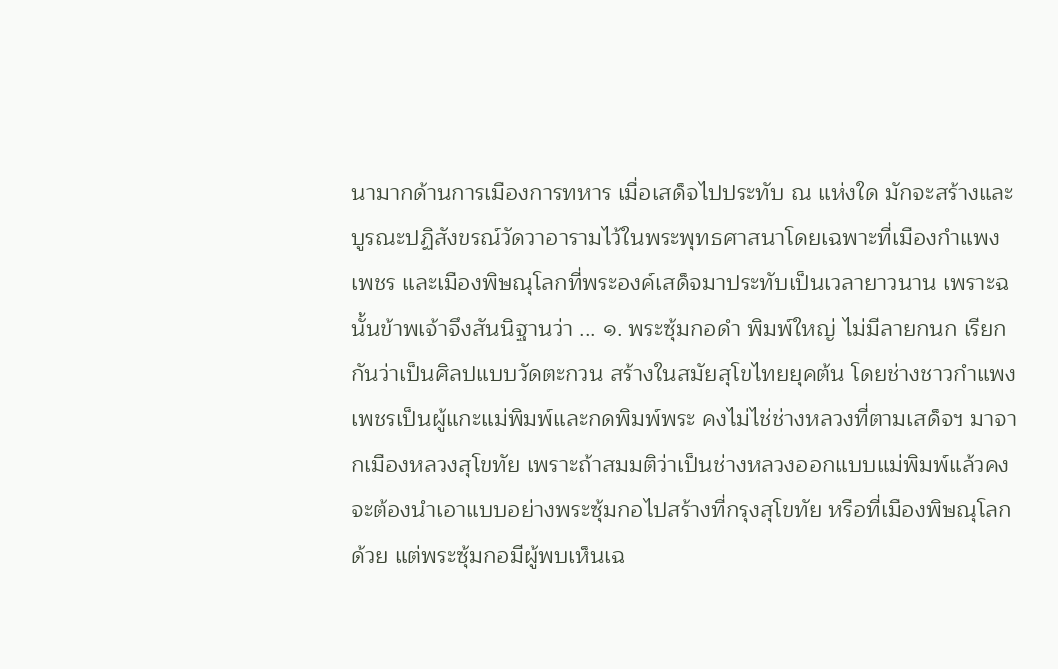นามากด้านการเมืองการทหาร เมื่อเสด็จไปประทับ ณ แห่งใด มักจะสร้างและบูรณะปฏิสังขรณ์วัดวาอารามไว้ในพระพุทธศาสนาโดยเฉพาะที่เมืองกำแพงเพชร และเมืองพิษณุโลกที่พระองค์เสด็จมาประทับเป็นเวลายาวนาน เพราะฉนั้นข้าพเจ้าจึงสันนิฐานว่า ... ๑. พระซุ้มกอดำ พิมพ์ใหญ่ ไม่มีลายกนก เรียกกันว่าเป็นศิลปแบบวัดตะกวน สร้างในสมัยสุโขไทยยุคต้น โดยช่างชาวกำแพงเพชรเป็นผู้แกะแม่พิมพ์และกดพิมพ์พระ คงไม่ไช่ช่างหลวงที่ตามเสด็จฯ มาจากเมืองหลวงสุโขทัย เพราะถ้าสมมติว่าเป็นช่างหลวงออกแบบแม่พิมพ์แล้วคงจะต้องนำเอาแบบอย่างพระซุ้มกอไปสร้างที่กรุงสุโขทัย หรือที่เมืองพิษณุโลกด้วย แต่พระซุ้มกอมีผู้พบเห็นเฉ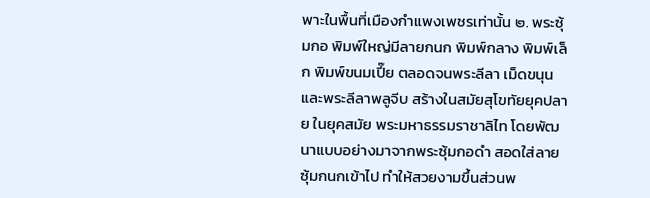พาะในพื้นที่เมืองกำแพงเพชรเท่านั้น ๒. พระซุ้มกอ พิมพ์ใหญ่มีลายกนก พิมพ์กลาง พิมพ์เล็ก พิมพ์ขนมเปี๊ย ตลอดจนพระลีลา เม็ดขนุน และพระลีลาพลูจีบ สร้างในสมัยสุโขทัยยุคปลาย ในยุคสมัย พระมหาธรรมราชาลิไท โดยพัฒนาแบบอย่างมาจากพระซุ้มกอดำ สอดใส่ลายซุ้มกนกเข้าไป ทำให้สวยงามขึ้นส่วนพ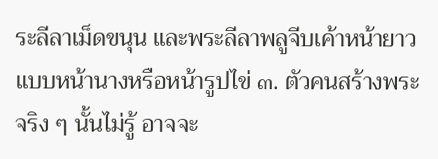ระลีลาเม็ดขนุน และพระลีลาพลูจีบเค้าหน้ายาวแบบหน้านางหรือหน้ารูปไข่ ๓. ตัวคนสร้างพระจริง ๆ นั้นไม่รู้ อาจจะ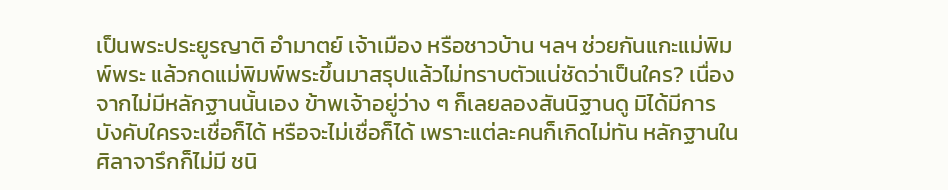เป็นพระประยูรญาติ อำมาตย์ เจ้าเมือง หรือชาวบ้าน ฯลฯ ช่วยกันแกะแม่พิมพ์พระ แล้วกดแม่พิมพ์พระขึ้นมาสรุปแล้วไม่ทราบตัวแน่ชัดว่าเป็นใคร? เนื่องจากไม่มีหลักฐานนั้นเอง ข้าพเจ้าอยู่ว่าง ๆ ก็เลยลองสันนิฐานดู มิได้มีการบังคับใครจะเชื่อก็ได้ หรือจะไม่เชื่อก็ได้ เพราะแต่ละคนก็เกิดไม่ทัน หลักฐานในศิลาจารึกก็ไม่มี ชนิ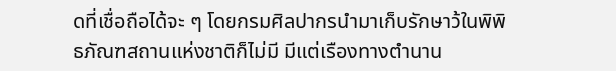ดที่เชื่อถือได้จะ ๆ โดยกรมศิลปากรนำมาเก็บรักษาว้ในพิพิธภัณฑสถานแห่งชาติก็ไม่มี มีแต่เรืองทางตำนาน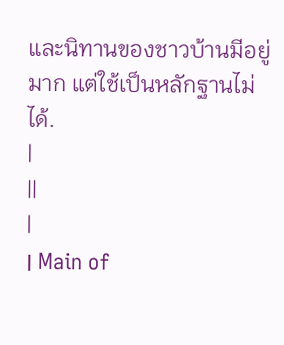และนิทานของชาวบ้านมีอยู่มาก แต่ใช้เป็นหลักฐานไม่ได้.
|
||
|
׀ Main of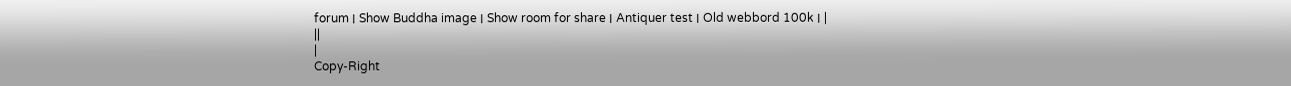forum ׀ Show Buddha image ׀ Show room for share ׀ Antiquer test ׀ Old webbord 100k ׀ |
||
|
Copy-Right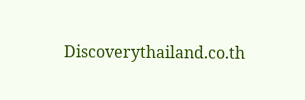Discoverythailand.co.th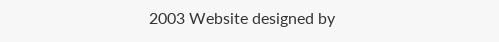2003 Website designed by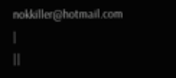nokkiller@hotmail.com
|
||